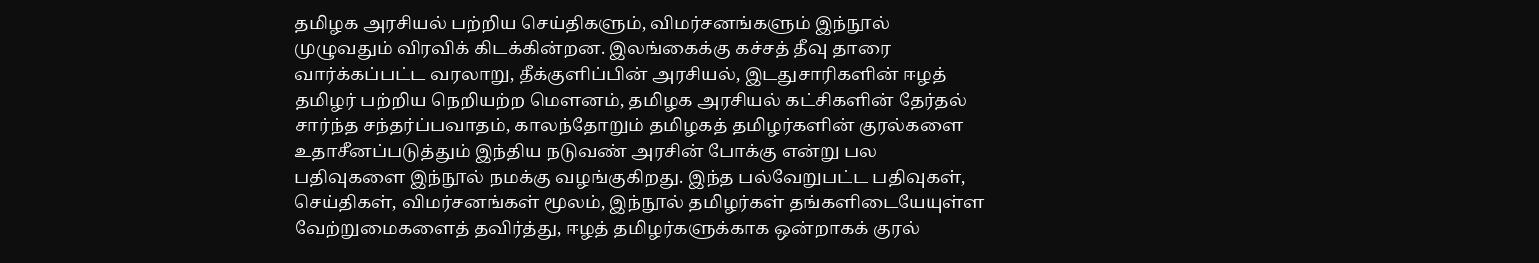தமிழக அரசியல் பற்றிய செய்திகளும், விமர்சனங்களும் இந்நூல் முழுவதும் விரவிக் கிடக்கின்றன. இலங்கைக்கு கச்சத் தீவு தாரை வார்க்கப்பட்ட வரலாறு, தீக்குளிப்பின் அரசியல், இடதுசாரிகளின் ஈழத் தமிழர் பற்றிய நெறியற்ற மௌனம், தமிழக அரசியல் கட்சிகளின் தேர்தல் சார்ந்த சந்தர்ப்பவாதம், காலந்தோறும் தமிழகத் தமிழர்களின் குரல்களை உதாசீனப்படுத்தும் இந்திய நடுவண் அரசின் போக்கு என்று பல பதிவுகளை இந்நூல் நமக்கு வழங்குகிறது. இந்த பல்வேறுபட்ட பதிவுகள், செய்திகள், விமர்சனங்கள் மூலம், இந்நூல் தமிழர்கள் தங்களிடையேயுள்ள வேற்றுமைகளைத் தவிர்த்து, ஈழத் தமிழர்களுக்காக ஒன்றாகக் குரல்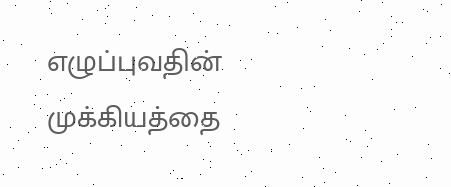எழுப்புவதின் முக்கியத்தை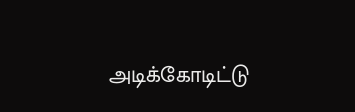அடிக்கோடிட்டு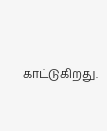காட்டுகிறது.